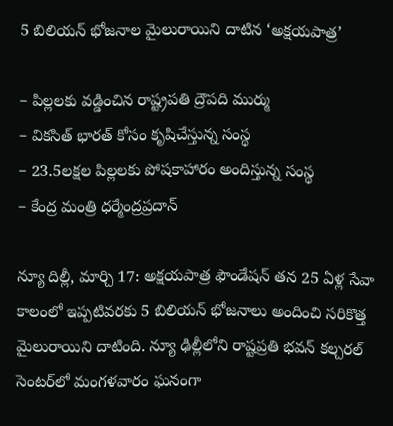5 బిలియ‌న్ భోజ‌నాల మైలురాయిని దాటిన ‘అక్ష‌య‌పాత్ర‌’

– పిల్ల‌ల‌కు వ‌డ్డించిన రాష్ట్రప‌తి ద్రౌప‌ది ముర్ము
– విక‌సిత్ భార‌త్ కోసం కృషిచేస్తున్న సంస్థ‌
– 23.5ల‌క్ష‌ల పిల్ల‌ల‌కు పోష‌కాహారం అందిస్తున్న సంస్థ‌
– కేంద్ర‌ మంత్రి ధ‌ర్మేంద్ర‌ప్ర‌దాన్‌

న్యూ దిల్లీ, మార్చి 17: అక్ష‌య‌పాత్ర ఫౌండేష‌న్ తన 25 ఏళ్ల సేవా కాలంలో ఇప్ప‌టివ‌ర‌కు 5 బిలియన్ భోజ‌నాలు అందించి స‌రికొత్త‌ మైలురాయిని దాటింది. న్యూ ఢిల్లీలోని రాష్టప్రతి భవన్ కల్చరల్ సెంటర్‌లో మంగ‌ళ‌వారం ఘనంగా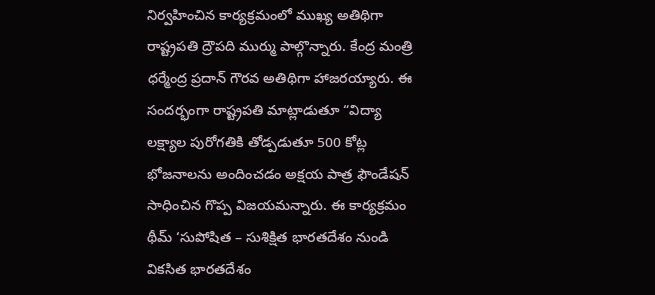నిర్వహించిన కార్యక్రమంలో ముఖ్య అతిథిగా రాష్ట్రప‌తి ద్రౌప‌ది ముర్ము పాల్గొన్నారు. కేంద్ర మంత్రి ధ‌ర్మేంద్ర ప్ర‌దాన్ గౌర‌వ అతిథిగా హాజ‌ర‌య్యారు. ఈ సంద‌ర్భంగా రాష్ట్రప‌తి మాట్లాడుతూ “విద్యా లక్ష్యాల పురోగతికి తోడ్పడుతూ 500 కోట్ల భోజనాలను అందించడం అక్షయ పాత్ర ఫౌండేషన్ సాధించిన గొప్ప విజ‌య‌మ‌న్నారు. ఈ కార్యక్రమం థీమ్ ‘సుపోషిత – సుశిక్షిత భారతదేశం నుండి వికసిత భారతదేశం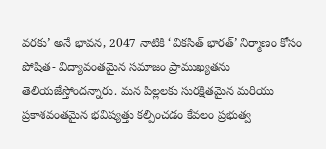వరకు’ అనే భావన, 2047 నాటికి ‘వికసిత్ భారత్’ నిర్మాణం కోసం పోషిత- విద్యావంతమైన సమాజం ప్రాముఖ్యతను తెలియజేస్తోంద‌న్నారు. మన పిల్లలకు సురక్షితమైన మరియు ప్రకాశవంతమైన భవిష్యత్తు కల్పించడం కేవలం ప్రభుత్వ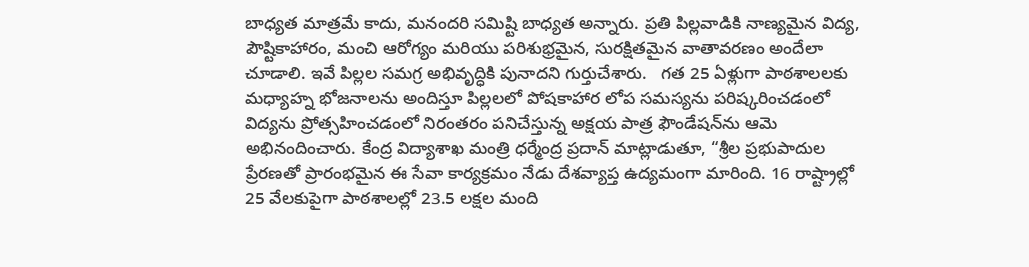బాధ్యత మాత్రమే కాదు, మనందరి సమిష్టి బాధ్యత అన్నారు. ప్రతి పిల్లవాడికి నాణ్యమైన విద్య, పౌష్టికాహారం, మంచి ఆరోగ్యం మరియు పరిశుభ్రమైన, సురక్షితమైన వాతావరణం అందేలా చూడాలి. ఇవే పిల్లల సమగ్ర అభివృద్ధికి పునాద‌ని గుర్తుచేశారు.   గత 25 ఏళ్లుగా పాఠశాలలకు మధ్యాహ్న భోజనాలను అందిస్తూ పిల్లలలో పోషకాహార లోప సమస్యను పరిష్కరించడంలో విద్యను ప్రోత్సహించడంలో నిరంతరం పనిచేస్తున్న అక్షయ పాత్ర ఫౌండేషన్‌ను ఆమె అభినందించారు. కేంద్ర విద్యాశాఖ మంత్రి ధ‌ర్మేంద్ర ప్ర‌దాన్‌ మాట్లాడుతూ, “శ్రీల‌ ప్రభుపాదుల ప్రేరణతో ప్రారంభమైన ఈ సేవా కార్యక్రమం నేడు దేశవ్యాప్త ఉద్యమంగా మారింది. 16 రాష్ట్రాల్లో 25 వేలకుపైగా పాఠశాలల్లో 23.5 లక్షల మంది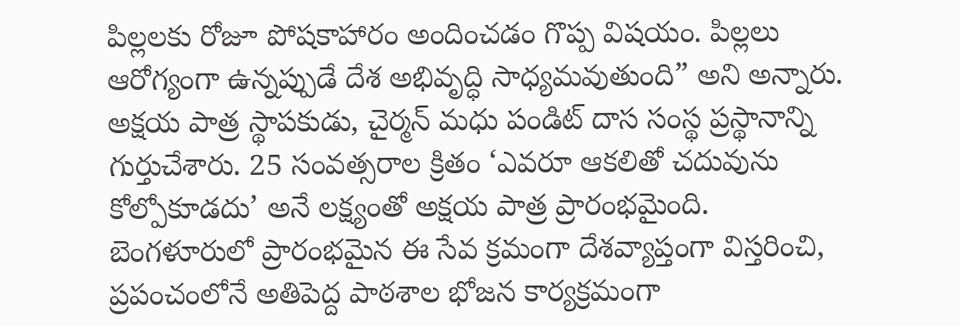పిల్లలకు రోజూ పోషకాహారం అందించడం గొప్ప విషయం. పిల్లలు ఆరోగ్యంగా ఉన్నప్పుడే దేశ అభివృద్ధి సాధ్యమవుతుంది” అని అన్నారు. అక్షయ పాత్ర స్థాపకుడు, చైర్మన్ మ‌ధు పండిట్ దాస సంస్థ ప్ర‌స్థానాన్ని గుర్తుచేశారు. 25 సంవత్సరాల క్రితం ‘ఎవరూ ఆకలితో చదువును కోల్పోకూడదు’ అనే లక్ష్యంతో అక్షయ పాత్ర ప్రారంభమైంది. బెంగళూరులో ప్రారంభమైన ఈ సేవ క్రమంగా దేశవ్యాప్తంగా విస్తరించి, ప్రపంచంలోనే అతిపెద్ద పాఠశాల భోజన కార్యక్రమంగా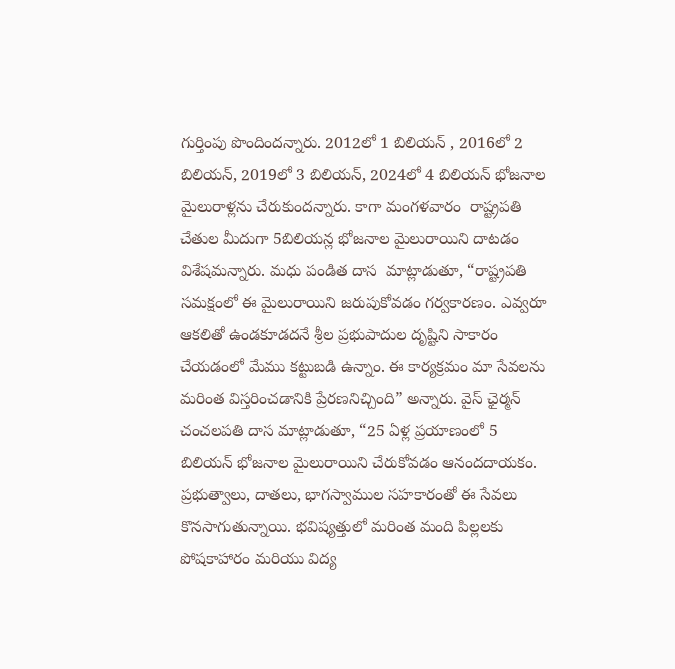గుర్తింపు పొందింద‌న్నారు. 2012లో 1 బిలియన్ , 2016లో 2 బిలియన్, 2019లో 3 బిలియన్, 2024లో 4 బిలియన్ భోజనాల మైలురాళ్లను చేరుకుంద‌న్నారు. కాగా మంగ‌ళ‌వారం  రాష్ట్రపతి చేతుల మీదుగా 5బిలియ‌న్ల భోజ‌నాల మైలురాయిని దాట‌డం విశేషమ‌న్నారు. మధు పండిత దాస  మాట్లాడుతూ, “రాష్ట్రపతి సమక్షంలో ఈ మైలురాయిని జరుపుకోవడం గర్వకారణం. ఎవ్వరూ ఆకలితో ఉండకూడదనే శ్రీల ప్రభుపాదుల దృష్టిని సాకారం చేయడంలో మేము కట్టుబడి ఉన్నాం. ఈ కార్యక్రమం మా సేవలను మరింత విస్తరించడానికి ప్రేరణనిచ్చింది” అన్నారు. వైస్ ఛైర్మ‌న్‌  చంచలపతి దాస మాట్లాడుతూ, “25 ఏళ్ల ప్రయాణంలో 5 బిలియన్ భోజనాల మైలురాయిని చేరుకోవడం ఆనందదాయకం. ప్రభుత్వాలు, దాతలు, భాగస్వాముల సహకారంతో ఈ సేవలు కొనసాగుతున్నాయి. భవిష్యత్తులో మరింత మంది పిల్లలకు పోషకాహారం మరియు విద్య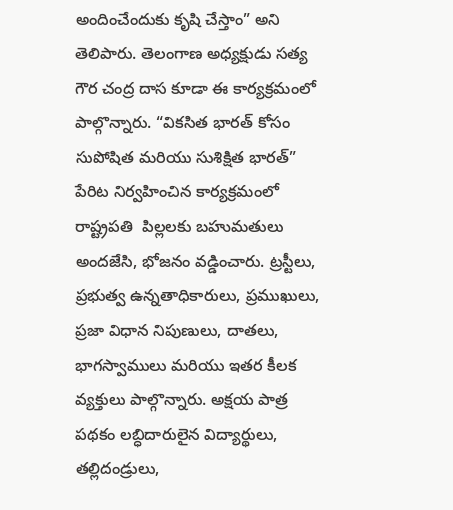అందించేందుకు కృషి చేస్తాం” అని తెలిపారు. తెలంగాణ అధ్యక్షుడు స‌త్య గౌర చంద్ర దాస కూడా ఈ కార్యక్ర‌మంలో పాల్గొన్నారు. “వికసిత భారత్ కోసం సుపోషిత మరియు సుశిక్షిత భారత్” పేరిట నిర్వ‌హించిన కార్య‌క్ర‌మంలో రాష్ట్రపతి  పిల్లలకు బహుమతులు అందజేసి, భోజనం వడ్డించారు. ట్రస్టీలు, ప్రభుత్వ ఉన్నతాధికారులు, ప్రముఖులు, ప్రజా విధాన నిపుణులు, దాతలు, భాగస్వాములు మరియు ఇతర కీలక వ్యక్తులు పాల్గొన్నారు. అక్షయ పాత్ర పథకం లబ్ధిదారులైన విద్యార్థులు, తల్లిదండ్రులు,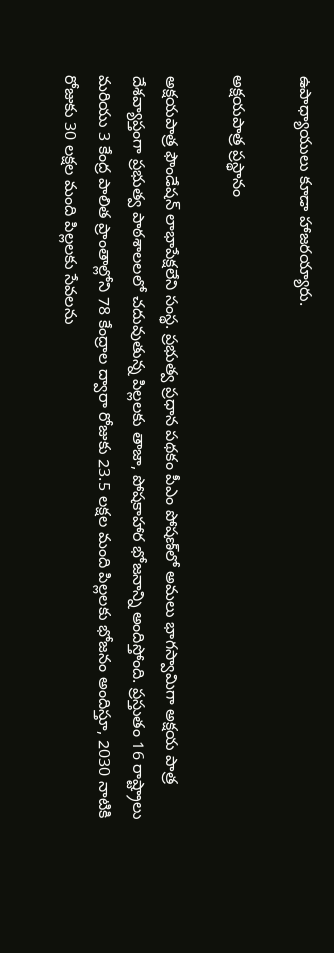ఉపాధ్యాయులు కూడా హాజరయ్యారు.

అక్ష‌య‌పాత్ర ప్ర‌స్థానం

అక్ష‌య‌పాత్ర ఫౌండేష‌న్‌ లాభాపేక్షలేని సంస్థ‌. ప్రభుత్వ ప్రధాన పథకం పీఎం పోషణ్‌లో అమలు భాగస్వామిగా అక్షయ పాత్ర దేశవ్యాప్తంగా ప్రభుత్వ పాఠశాలలలో చదువుతున్న పిల్లలకు తాజా, పోషకాహార భోజనాన్ని అందిస్తోంది. ప్రస్తుతం 16 రాష్ట్రాలు మరియు 3 కేంద్ర పాలిత ప్రాంతాల్లోని 78 కేంద్రాల ద్వారా రోజుకు 23.5 లక్షల మంది పిల్లలకు భోజనం అందిస్తూ, 2030 నాటికి రోజుకు 30 లక్షల మంది పిల్లలకు సేవలను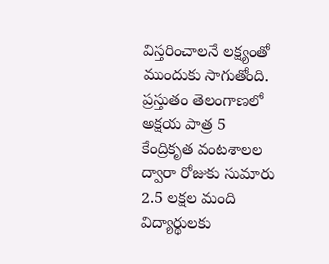విస్తరించాలనే లక్ష్యంతో ముందుకు సాగుతోంది. ప్రస్తుతం తెలంగాణలో అక్షయ పాత్ర 5 కేంద్రికృత వంటశాలల ద్వారా రోజుకు సుమారు 2.5 లక్షల మంది విద్యార్థులకు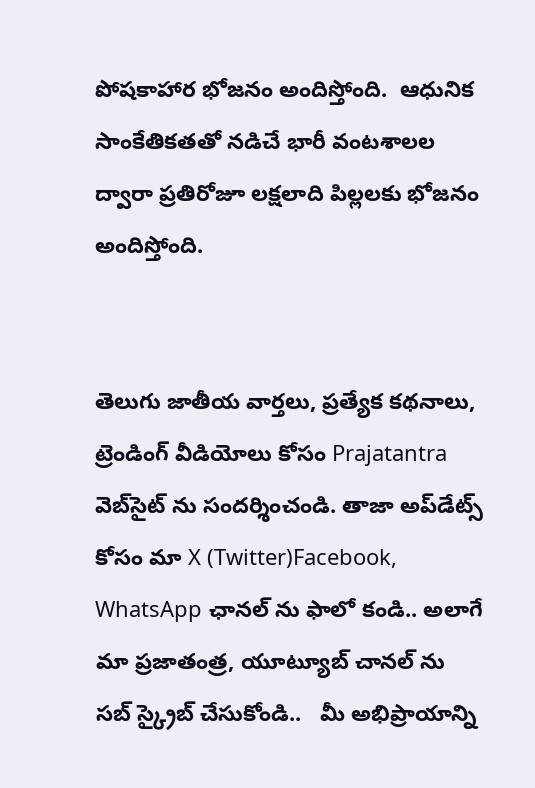పోషకాహార భోజనం అందిస్తోంది.  ఆధునిక సాంకేతికతతో నడిచే భారీ వంటశాలల ద్వారా ప్రతిరోజూ లక్షలాది పిల్లలకు భోజనం అందిస్తోంది.


తెలుగు జాతీయ వార్తలు, ప్రత్యేక కథనాలు, ట్రెండింగ్ వీడియోలు కోసం Prajatantra వెబ్‌సైట్ ను సందర్శించండి. తాజా అప్‌డేట్స్ కోసం మా X (Twitter)Facebook, WhatsApp ఛానల్ ను ఫాలో కండి.. అలాగే మా ప్రజాతంత్ర, యూట్యూబ్ చానల్ ను సబ్ స్క్రైబ్ చేసుకోండి..   మీ అభిప్రాయాన్ని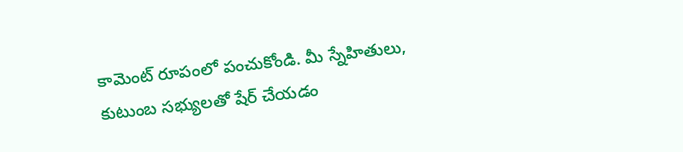కామెంట్ రూపంలో పంచుకోండి. మీ స్నేహితులు, కుటుంబ సభ్యులతో షేర్ చేయడం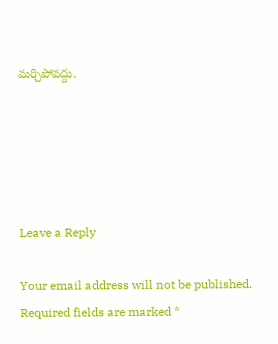మర్చిపోవద్దు.





Leave a Reply

Your email address will not be published. Required fields are marked *